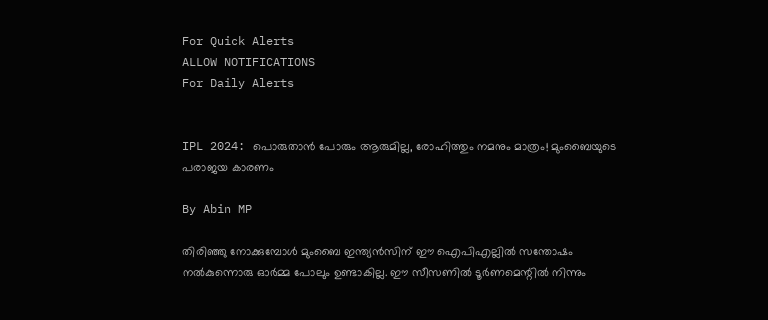For Quick Alerts
ALLOW NOTIFICATIONS
For Daily Alerts


IPL 2024: പൊരുതാന്‍ പോരും ആരുമില്ല, രോഹിത്തും നമനും മാത്രം! മുംബൈയുടെ പരാജയ കാരണം

By Abin MP

തിരിഞ്ഞു നോക്കുമ്പോള്‍ മുംബൈ ഇന്ത്യന്‍സിന് ഈ ഐപിഎല്ലില്‍ സന്തോഷം നല്‍കുന്നൊരു ഓര്‍മ്മ പോലും ഉണ്ടാകില്ല. ഈ സീസണില്‍ ടൂര്‍ണമെന്റില്‍ നിന്നും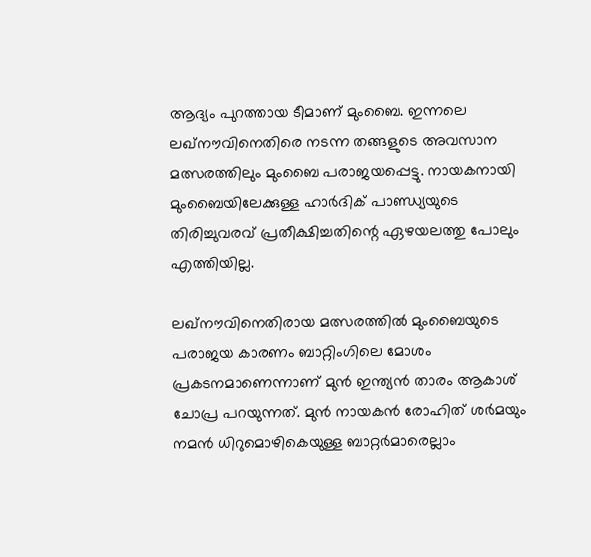ആദ്യം പുറത്തായ ടീമാണ് മുംബൈ. ഇന്നലെ ലഖ്‌നൗവിനെതിരെ നടന്ന തങ്ങളുടെ അവസാന മത്സരത്തിലും മുംബൈ പരാജയപ്പെട്ടു. നായകനായി മുംബൈയിലേക്കുള്ള ഹാര്‍ദിക് പാണ്ഡ്യയുടെ തിരിച്ചുവരവ് പ്രതീക്ഷിച്ചതിന്റെ ഏഴയലത്തു പോലും എത്തിയില്ല.

ലഖ്‌നൗവിനെതിരായ മത്സരത്തില്‍ മുംബൈയുടെ പരാജയ കാരണം ബാറ്റിംഗിലെ മോശം പ്രകടനമാണെന്നാണ് മുന്‍ ഇന്ത്യന്‍ താരം ആകാശ് ചോപ്ര പറയുന്നത്. മുന്‍ നായകന്‍ രോഹിത് ശര്‍മയും നമന്‍ ധിറുമൊഴികെയുള്ള ബാറ്റര്‍മാരെല്ലാം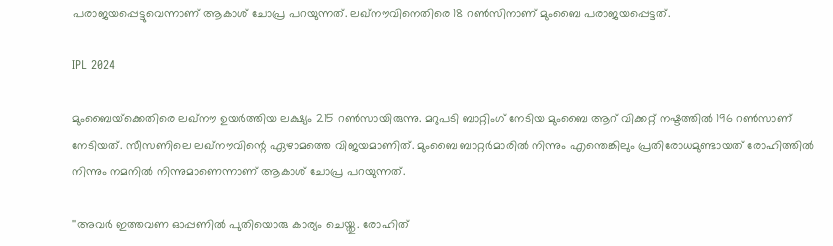പരാജയപ്പെട്ടുവെന്നാണ് ആകാശ് ചോപ്ര പറയുന്നത്. ലഖ്‌നൗവിനെതിരെ 18 റണ്‍സിനാണ് മുംബൈ പരാജയപ്പെട്ടത്.

IPL 2024

മുംബൈയ്‌ക്കെതിരെ ലഖ്‌നൗ ഉയര്‍ത്തിയ ലക്ഷ്യം 215 റണ്‍സായിരുന്നു. മറുപടി ബാറ്റിംഗ് നേടിയ മുംബൈ ആറ് വിക്കറ്റ് നഷ്ടത്തില്‍ 196 റണ്‍സാണ് നേടിയത്. സീസണിലെ ലഖ്‌നൗവിന്റെ ഏഴാമത്തെ വിജയമാണിത്. മുംബൈ ബാറ്റര്‍മാരില്‍ നിന്നും എന്തെങ്കിലും പ്രതിരോധമുണ്ടായത് രോഹിത്തില്‍ നിന്നും നമനില്‍ നിന്നുമാണെന്നാണ് ആകാശ് ചോപ്ര പറയുന്നത്.

''അവര്‍ ഇത്തവണ ഓപ്പണില്‍ പുതിയൊരു കാര്യം ചെയ്തു. രോഹിത്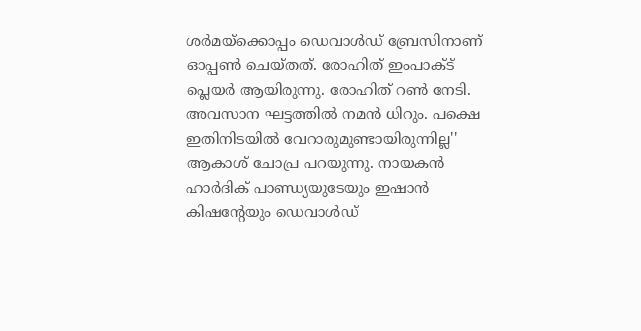ശര്‍മയ്‌ക്കൊപ്പം ഡെവാള്‍ഡ് ബ്രേസിനാണ് ഓപ്പണ്‍ ചെയ്തത്. രോഹിത് ഇംപാക്ട് പ്ലെയര്‍ ആയിരുന്നു. രോഹിത് റണ്‍ നേടി. അവസാന ഘട്ടത്തില്‍ നമന്‍ ധിറും. പക്ഷെ ഇതിനിടയില്‍ വേറാരുമുണ്ടായിരുന്നില്ല'' ആകാശ് ചോപ്ര പറയുന്നു. നായകന്‍ ഹാര്‍ദിക് പാണ്ഡ്യയുടേയും ഇഷാന്‍ കിഷന്റേയും ഡെവാള്‍ഡ്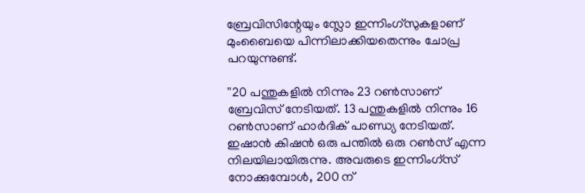ബ്രേവിസിന്റേയും സ്ലോ ഇന്നിംഗ്‌സുകളാണ് മുംബൈയെ പിന്നിലാക്കിയതെന്നും ചോപ്ര പറയുന്നുണ്ട്.

''20 പന്തുകളില്‍ നിന്നും 23 റണ്‍സാണ് ബ്രേവിസ് നേടിയത്. 13 പന്തുകളില്‍ നിന്നും 16 റണ്‍സാണ് ഹാര്‍ദിക് പാണ്ഡ്യ നേടിയത്. ഇഷാന്‍ കിഷന്‍ ഒരു പന്തില്‍ ഒരു റണ്‍സ് എന്ന നിലയിലായിരുന്നു. അവരുടെ ഇന്നിംഗ്‌സ് നോക്കുമ്പോള്‍, 200 ന്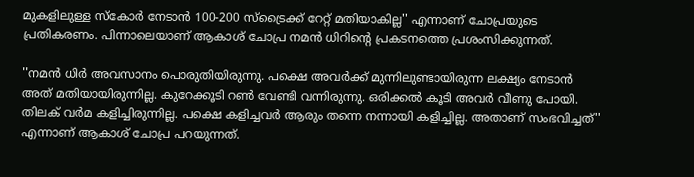മുകളിലുള്ള സ്‌കോര്‍ നേടാന്‍ 100-200 സ്‌ട്രൈക്ക് റേറ്റ് മതിയാകില്ല'' എന്നാണ് ചോപ്രയുടെ പ്രതികരണം. പിന്നാലെയാണ് ആകാശ് ചോപ്ര നമന്‍ ധിറിന്റെ പ്രകടനത്തെ പ്രശംസിക്കുന്നത്.

''നമന്‍ ധിര്‍ അവസാനം പൊരുതിയിരുന്നു. പക്ഷെ അവര്‍ക്ക് മുന്നിലുണ്ടായിരുന്ന ലക്ഷ്യം നേടാന്‍ അത് മതിയായിരുന്നില്ല. കുറേക്കൂടി റണ്‍ വേണ്ടി വന്നിരുന്നു. ഒരിക്കല്‍ കൂടി അവര്‍ വീണു പോയി. തിലക് വര്‍മ കളിച്ചിരുന്നില്ല. പക്ഷെ കളിച്ചവര്‍ ആരും തന്നെ നന്നായി കളിച്ചില്ല. അതാണ് സംഭവിച്ചത്'' എന്നാണ് ആകാശ് ചോപ്ര പറയുന്നത്.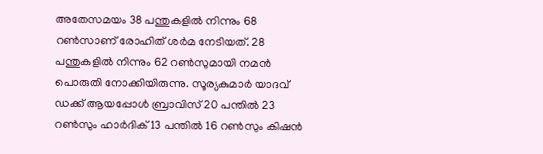അതേസമയം 38 പന്തുകളില്‍ നിന്നും 68 റണ്‍സാണ് രോഹിത് ശര്‍മ നേടിയത്. 28 പന്തുകളില്‍ നിന്നും 62 റണ്‍സുമായി നമന്‍ പൊരുതി നോക്കിയിരുന്നു. സൂര്യകുമാര്‍ യാദവ് ഡക്ക് ആയപ്പോള്‍ ബ്രാവിസ് 20 പന്തില്‍ 23 റണ്‍സും ഹാര്‍ദിക് 13 പന്തില്‍ 16 റണ്‍സും കിഷന്‍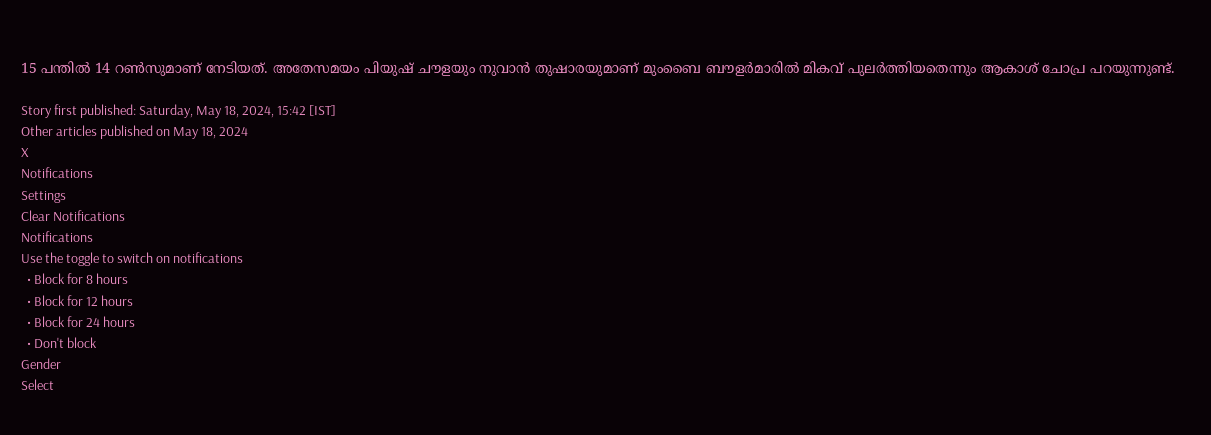15 പന്തില്‍ 14 റണ്‍സുമാണ് നേടിയത്. അതേസമയം പിയുഷ് ചൗളയും നുവാന്‍ തുഷാരയുമാണ് മുംബൈ ബൗളര്‍മാരില്‍ മികവ് പുലര്‍ത്തിയതെന്നും ആകാശ് ചോപ്ര പറയുന്നുണ്ട്.

Story first published: Saturday, May 18, 2024, 15:42 [IST]
Other articles published on May 18, 2024
X
Notifications
Settings
Clear Notifications
Notifications
Use the toggle to switch on notifications
  • Block for 8 hours
  • Block for 12 hours
  • Block for 24 hours
  • Don't block
Gender
Select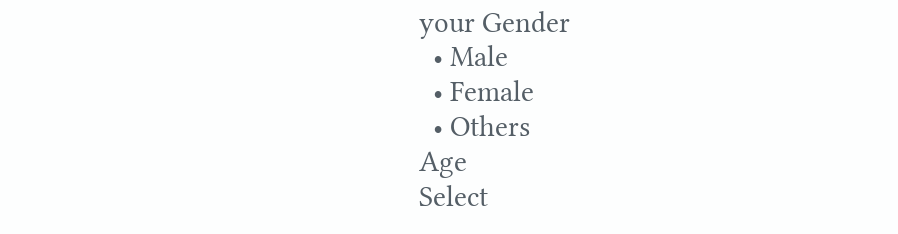your Gender
  • Male
  • Female
  • Others
Age
Select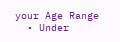your Age Range
  • Under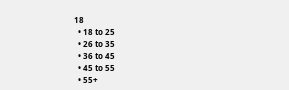18
  • 18 to 25
  • 26 to 35
  • 36 to 45
  • 45 to 55
  • 55+